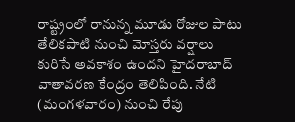రాష్ట్రంలో రానున్న మూడు రోజుల పాటు తేలికపాటి నుంచి మోస్తరు వర్షాలు కురిసే అవకాశం ఉందని హైదరాబాద్ వాతావరణ కేంద్రం తెలిపింది. నేటి (మంగళవారం) నుంచి రేపు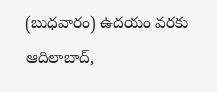(బుధవారం) ఉదయం వరకు ఆదిలాబాద్,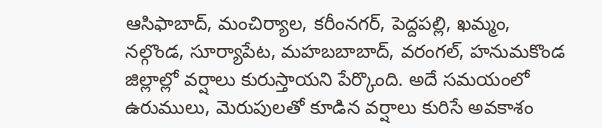ఆసిఫాబాద్, మంచిర్యాల, కరీంనగర్, పెద్దపల్లి, ఖమ్మం, నల్గొండ, సూర్యాపేట, మహబబాబాద్, వరంగల్, హనుమకొండ జిల్లాల్లో వర్షాలు కురుస్తాయని పేర్కొంది. అదే సమయంలో ఉరుములు, మెరుపులతో కూడిన వర్షాలు కురిసే అవకాశం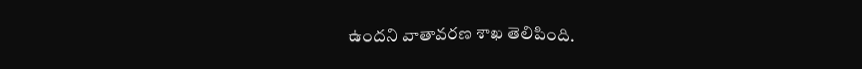ఉందని వాతావరణ శాఖ తెలిపింది.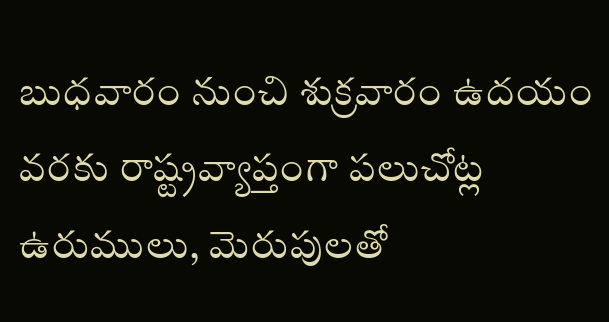బుధవారం నుంచి శుక్రవారం ఉదయం వరకు రాష్ట్రవ్యాప్తంగా పలుచోట్ల ఉరుములు, మెరుపులతో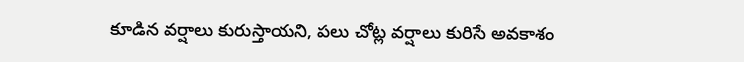కూడిన వర్షాలు కురుస్తాయని, పలు చోట్ల వర్షాలు కురిసే అవకాశం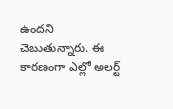ఉందని చెబుతున్నారు. ఈ కారణంగా ఎల్లో అలర్ట్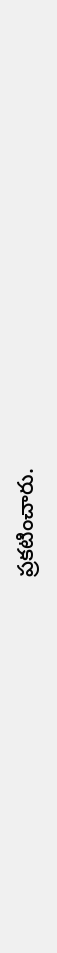ప్రకటించారు.